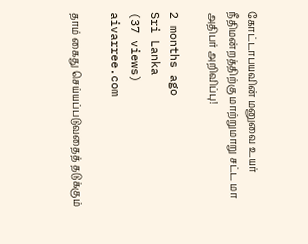கோட்டாபயவின் மனுவை உயர் நீதிமன்றத்திற்கு மாற்றுமாறு சட்ட மா அதிபர் அறிவிப்பு!

2 months ago
Sri Lanka
(37 views)
aivarree.com

தாம் கைது செய்யப்படுவதைத் தடுக்கும்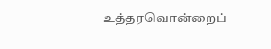உத்தரவொன்றைப்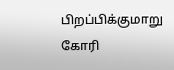பிறப்பிக்குமாறு கோரி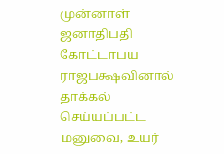முன்னாள் ஜனாதிபதி கோட்டாபய ராஜபக்ஷவினால் தாக்கல் செய்யப்பட்ட மனுவை, உயர்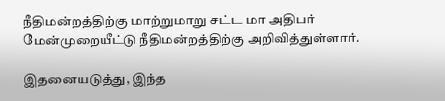நீதிமன்றத்திற்கு மாற்றுமாறு சட்ட மா அதிபர் மேன்முறையீட்டு நீதிமன்றத்திற்கு அறிவித்துள்ளார்.

இதனையடுத்து, இந்த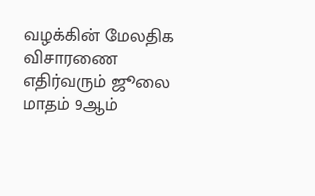வழக்கின் மேலதிக விசாரணை எதிர்வரும் ஜூலை மாதம் 9ஆம்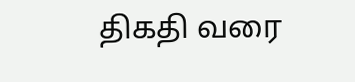திகதி வரை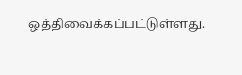ஒத்திவைக்கப்பட்டுள்ளது.